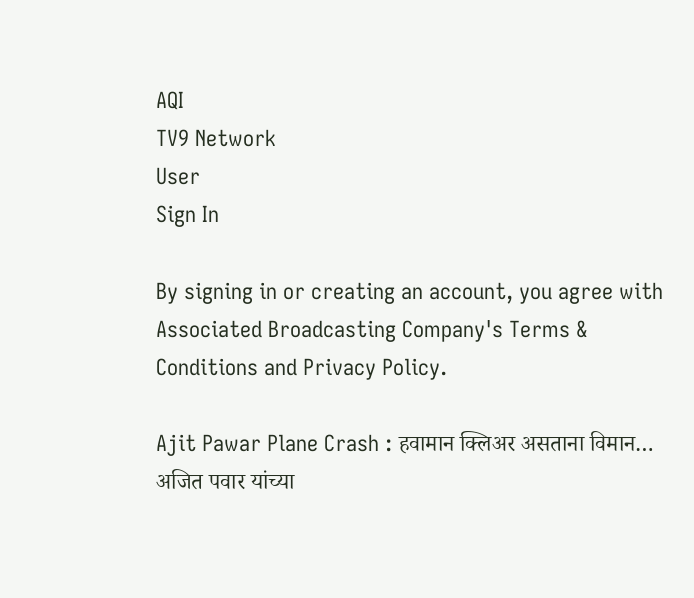AQI
TV9 Network
User
Sign In

By signing in or creating an account, you agree with Associated Broadcasting Company's Terms & Conditions and Privacy Policy.

Ajit Pawar Plane Crash : हवामान क्लिअर असताना विमान… अजित पवार यांच्या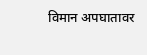विमान अपघातावर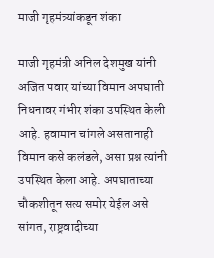माजी गृहमंत्र्यांकडून शंका

माजी गृहमंत्री अनिल देशमुख यांनी अजित पवार यांच्या विमान अपघाती निधनावर गंभीर शंका उपस्थित केली आहे. हवामान चांगले असतानाही विमान कसे कलंडले, असा प्रश्न त्यांनी उपस्थित केला आहे. अपघाताच्या चौकशीतून सत्य समोर येईल असे सांगत, राष्ट्रवादीच्या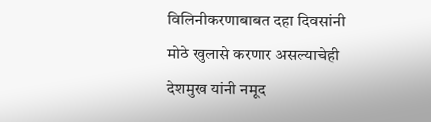विलिनीकरणाबाबत दहा दिवसांनी मोठे खुलासे करणार असल्याचेही देशमुख यांनी नमूद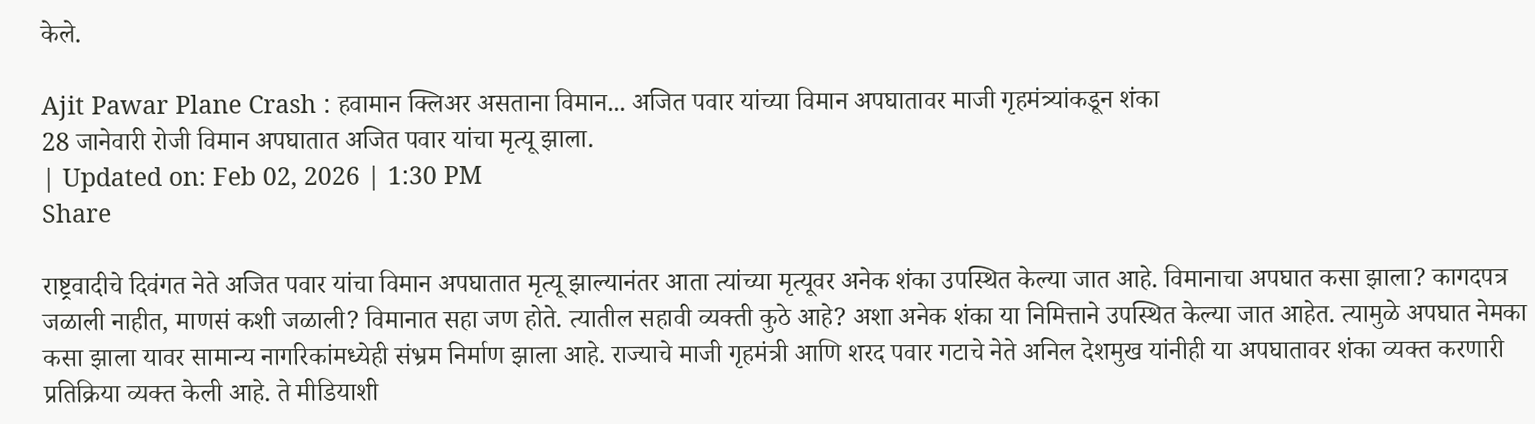केले.

Ajit Pawar Plane Crash : हवामान क्लिअर असताना विमान... अजित पवार यांच्या विमान अपघातावर माजी गृहमंत्र्यांकडून शंका
28 जानेवारी रोजी विमान अपघातात अजित पवार यांचा मृत्यू झाला.
| Updated on: Feb 02, 2026 | 1:30 PM
Share

राष्ट्रवादीचे दिवंगत नेते अजित पवार यांचा विमान अपघातात मृत्यू झाल्यानंतर आता त्यांच्या मृत्यूवर अनेक शंका उपस्थित केल्या जात आहे. विमानाचा अपघात कसा झाला? कागदपत्र जळाली नाहीत, माणसं कशी जळाली? विमानात सहा जण होते. त्यातील सहावी व्यक्ती कुठे आहे? अशा अनेक शंका या निमित्ताने उपस्थित केल्या जात आहेत. त्यामुळे अपघात नेमका कसा झाला यावर सामान्य नागरिकांमध्येही संभ्रम निर्माण झाला आहे. राज्याचे माजी गृहमंत्री आणि शरद पवार गटाचे नेते अनिल देशमुख यांनीही या अपघातावर शंका व्यक्त करणारी प्रतिक्रिया व्यक्त केली आहे. ते मीडियाशी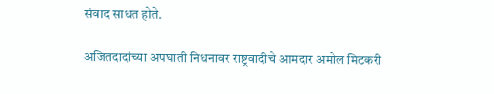संवाद साधत होते.

अजितदादांच्या अपघाती निधनावर राष्ट्रवादीचे आमदार अमोल मिटकरी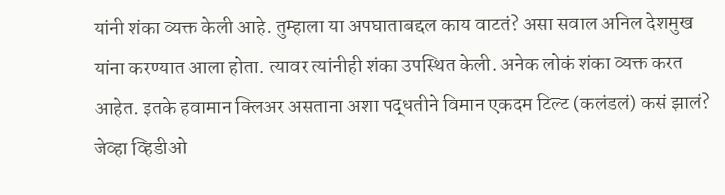यांनी शंका व्यक्त केली आहे. तुम्हाला या अपघाताबद्दल काय वाटतं? असा सवाल अनिल देशमुख यांना करण्यात आला होता. त्यावर त्यांनीही शंका उपस्थित केली. अनेक लोकं शंका व्यक्त करत आहेत. इतके हवामान क्लिअर असताना अशा पद्धतीने विमान एकदम टिल्ट (कलंडलं) कसं झालं? जेव्हा व्हिडीओ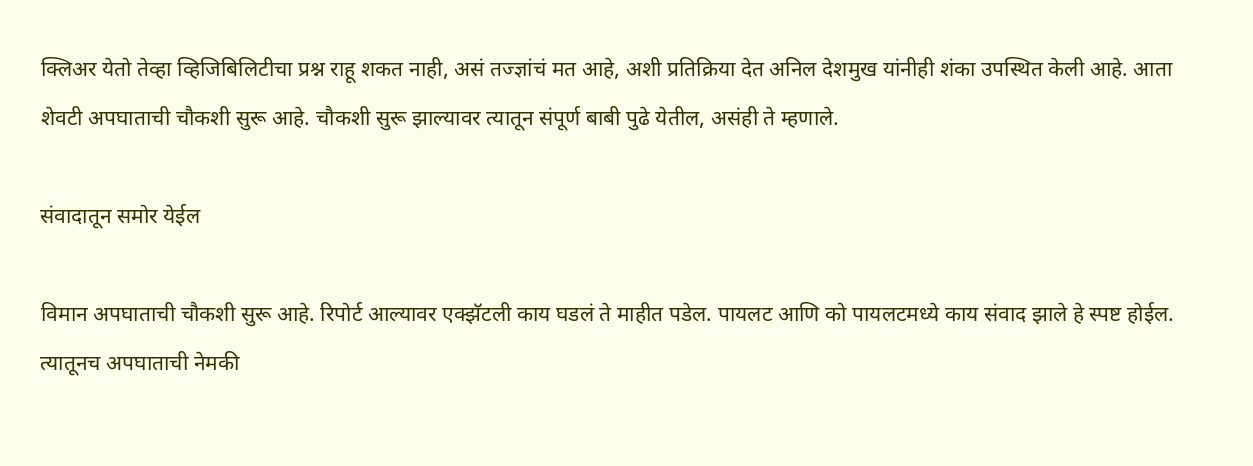क्लिअर येतो तेव्हा व्हिजिबिलिटीचा प्रश्न राहू शकत नाही, असं तज्ज्ञांचं मत आहे, अशी प्रतिक्रिया देत अनिल देशमुख यांनीही शंका उपस्थित केली आहे. आता शेवटी अपघाताची चौकशी सुरू आहे. चौकशी सुरू झाल्यावर त्यातून संपूर्ण बाबी पुढे येतील, असंही ते म्हणाले.

संवादातून समोर येईल

विमान अपघाताची चौकशी सुरू आहे. रिपोर्ट आल्यावर एक्झॅटली काय घडलं ते माहीत पडेल. पायलट आणि को पायलटमध्ये काय संवाद झाले हे स्पष्ट होईल. त्यातूनच अपघाताची नेमकी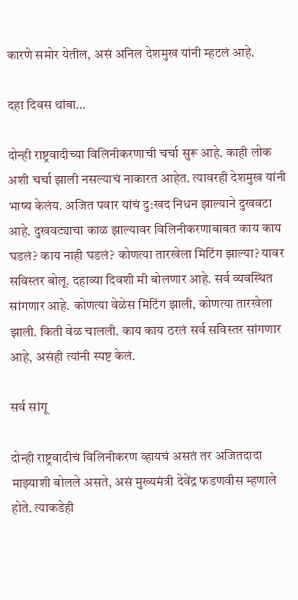कारणे समोर येतील, असं अनिल देशमुख यांनी म्हटलं आहे.

दहा दिवस थांबा…

दोन्ही राष्ट्रवादीच्या विलिनीकरणाची चर्चा सुरू आहे. काही लोक अशी चर्चा झाली नसल्याचं नाकारत आहेत. त्यावरही देशमुख यांनी भाष्य केलंय. अजित पवार यांचं दु:खद निधन झाल्याने दुखवटा आहे. दुखवट्याचा काळ झाल्यावर विलिनीकरणाबाबत काय काय घडलं? काय नाही घडलं? कोणत्या तारखेला मिटिंग झाल्या? यावर सविस्तर बोलू. दहाव्या दिवशी मी बोलणार आहे. सर्व व्यवस्थित सांगणार आहे. कोणत्या वेळेस मिटिंग झाली, कोणत्या तारखेला झाली. किती वेळ चालली. काय काय ठरलं सर्व सविस्तर सांगणार आहे, असंही त्यांनी स्पष्ट केलं.

सर्व सांगू

दोन्ही राष्ट्रवादीचं विलिनीकरण व्हायचं असतं तर अजितदादा माझ्याशी बोलले असते, असं मुख्यमंत्री देवेंद्र फडणवीस म्हणाले होते. त्याकडेही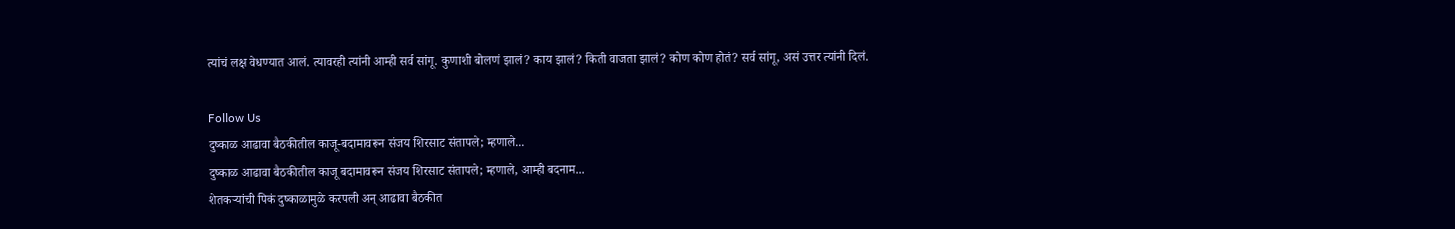त्यांचं लक्ष वेधण्यात आलं. त्यावरही त्यांनी आम्ही सर्व सांगू. कुणाशी बोलणं झालं? काय झालं? किती वाजता झालं? कोण कोण होतं? सर्व सांगू, असं उत्तर त्यांनी दिलं.

Follow Us
दुष्काळ आढावा बैठकीतील काजू-बदामावरून संजय शिरसाट संतापले; म्हणाले...
दुष्काळ आढावा बैठकीतील काजू बदामावरून संजय शिरसाट संतापले; म्हणाले, आम्ही बदनाम...
शेतकऱ्यांची पिकं दुष्काळामुळे करपली अन् आढावा बैठकीत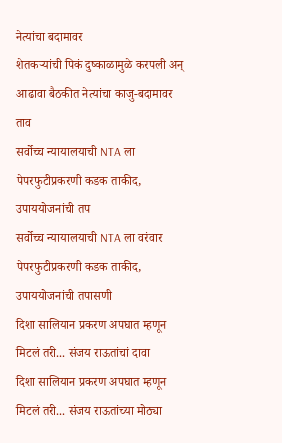नेत्यांचा बदामावर
शेतकऱ्यांची पिकं दुष्काळामुळे करपली अन् आढावा बैठकीत नेत्यांचा काजु-बदामावर ताव
सर्वोच्च न्यायालयाची NTA ला पेपरफुटीप्रकरणी कडक ताकीद, उपाययोजनांची तप
सर्वोच्च न्यायालयाची NTA ला वरंवार पेपरफुटीप्रकरणी कडक ताकीद, उपाययोजनांची तपासणी
दिशा सालियान प्रकरण अपघात म्हणून मिटलं तरी... संजय राऊतांचां दावा
दिशा सालियान प्रकरण अपघात म्हणून मिटलं तरी... संजय राऊतांच्या मोठ्या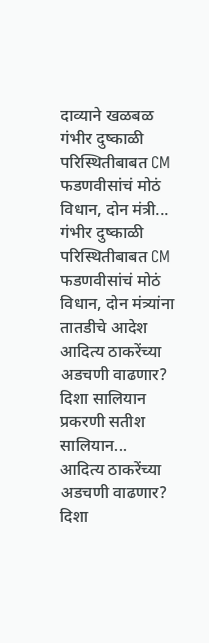दाव्याने खळबळ
गंभीर दुष्काळी परिस्थितीबाबत CM फडणवीसांचं मोठं विधान, दोन मंत्री...
गंभीर दुष्काळी परिस्थितीबाबत CM फडणवीसांचं मोठं विधान, दोन मंत्र्यांना तातडीचे आदेश
आदित्य ठाकरेंच्या अडचणी वाढणार? दिशा सालियान प्रकरणी सतीश सालियान...
आदित्य ठाकरेंच्या अडचणी वाढणार? दिशा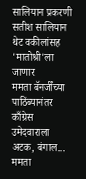सालियान प्रकरणी सतीश सालियान थेट वकीलांसह 'मातोश्री'ला जाणार
ममता बॅनर्जींच्या पाठिंब्यानंतर काँग्रेस उमेदवाराला अटक, बंगाल...
ममता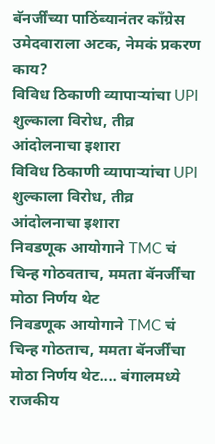बॅनर्जींच्या पाठिंब्यानंतर काँग्रेस उमेदवाराला अटक, नेमकं प्रकरण काय?
विविध ठिकाणी व्यापाऱ्यांचा UPI शुल्काला विरोध, तीव्र आंदोलनाचा इशारा
विविध ठिकाणी व्यापाऱ्यांचा UPI शुल्काला विरोध, तीव्र आंदोलनाचा इशारा
निवडणूक आयोगाने TMC चं चिन्ह गोठवताच, ममता बॅनर्जींचा मोठा निर्णय थेट
निवडणूक आयोगाने TMC चं चिन्ह गोठताच, ममता बॅनर्जींचा मोठा निर्णय थेट.... बंगालमध्ये राजकीय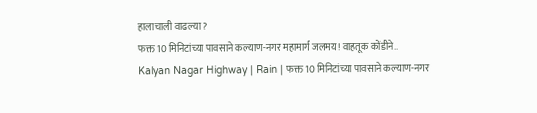हालाचाली वाढल्या?
फक्त 10 मिनिटांच्या पावसाने कल्याण-नगर महामार्ग जलमय! वाहतूक कोंडीने..
Kalyan Nagar Highway | Rain | फक्त 10 मिनिटांच्या पावसाने कल्याण-नगर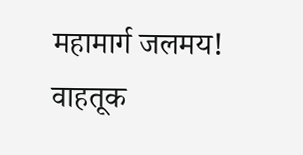महामार्ग जलमय! वाहतूक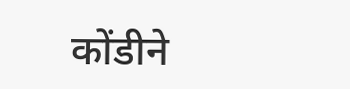कोंडीने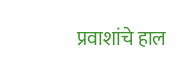प्रवाशांचे हाल